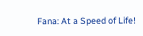Fana: At a Speed of Life!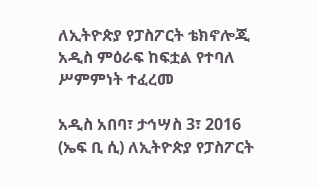ለኢትዮጵያ የፓስፖርት ቴክኖሎጂ አዲስ ምዕራፍ ከፍቷል የተባለ ሥምምነት ተፈረመ

አዲስ አበባ፣ ታኅሣስ 3፣ 2016 (ኤፍ ቢ ሲ) ለኢትዮጵያ የፓስፖርት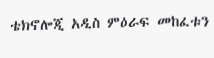ቴክኖሎጂ አዲስ ምዕራፍ መከፈቱን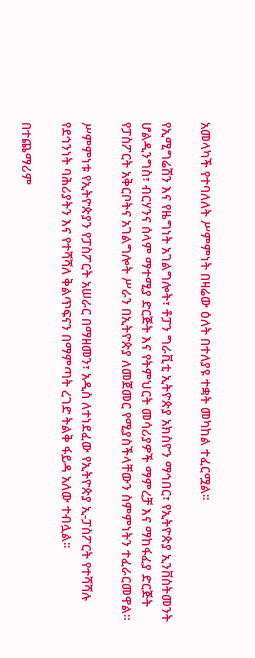አመላካች የተባለለት ሥምምነት በዛሬው ዕለት በተለያዩ ተቋት መካከል ተፈርሟል፡፡

የኢሚግሬሽን እና የዜግነት አገልግሎት፣ ቶፓን ግራቪቲ ኢትዮጵያ አክስዮን ማኅበር፣ የኢትዮጵያ ኢንቨስትመንት ሆልዲንግስ፣ ብርሃንና ሰላም ማተሚያ ድርጅት እና የትምህርት መሳሪያዎች ማምረቻ እና ማከፋፈያ ድርጅት የፓስፖርት አቅርቦትና አገልግሎት ሥራን በኢትዮጵያ ለመጀመር የሚያስችላቸውን ስምምነትን ተፈራርመዋል።

ሥምምነቱ የኢትዮጵያን የፓስፖርት አሠራር በማዘመን፣ አዲስ ለተነደፈው የኢትዮጵያ ኢ-ፓስፖርት የተሻሻሉ የደኅንነት ባሕሪያትን እና የተሻሻለ ቅልጥፍናን በማምጣት ረገድ ትልቅ ፋይዳ አለው ተብሏል፡፡

በተጨማሪም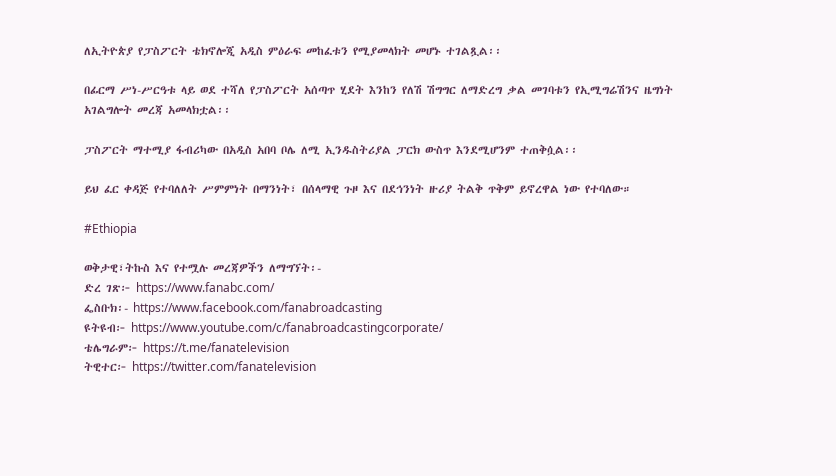ለኢትዮጵያ የፓስፖርት ቴክኖሎጂ አዲስ ምዕራፍ መከፈቱን የሚያመላክት መሆኑ ተገልጿል፡፡

በፊርማ ሥነ-ሥርዓቱ ላይ ወደ ተሻለ የፓስፖርት አሰጣጥ ሂደት እንከን የለሽ ሽግግር ለማድረግ ቃል መገባቱን የኢሚግሬሽንና ዜግነት አገልግሎት መረጃ አመላክቷል፡፡

ፓስፖርት ማተሚያ ፋብሪካው በአዲስ አበባ ቦሌ ለሚ ኢንዱስትሪያል ፓርክ ውስጥ እንደሚሆንም ተጠቅሷል፡፡

ይህ ፈር ቀዳጅ የተባለለት ሥምምነት በማንነት፣ በሰላማዊ ጉዞ እና በደኅንነት ዙሪያ ትልቅ ጥቅም ይኖረዋል ነው የተባለው።

#Ethiopia

ወቅታዊ፣ትኩስ እና የተሟሉ መረጃዎችን ለማግኘት፡-
ድረ ገጽ፦ https://www.fanabc.com/
ፌስቡክ፡- https://www.facebook.com/fanabroadcasting
ዩትዩብ፦ https://www.youtube.com/c/fanabroadcastingcorporate/
ቴሌግራም፦ https://t.me/fanatelevision
ትዊተር፦ https://twitter.com/fanatelevision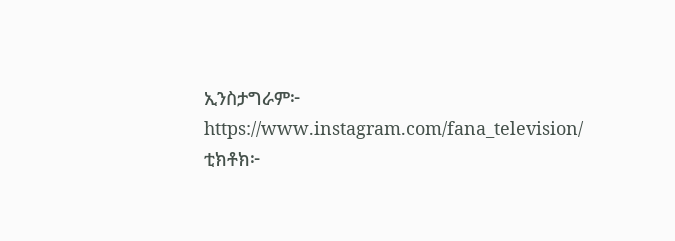ኢንስታግራም፦ https://www.instagram.com/fana_television/
ቲክቶክ፦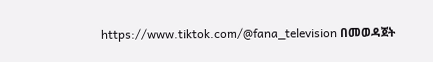https://www.tiktok.com/@fana_television በመወዳጀት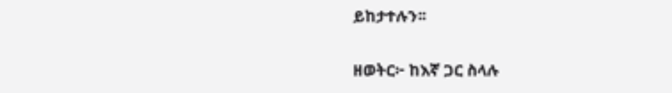ይከታተሉን፡፡

ዘወትር፦ ከእኛ ጋር ስላሉ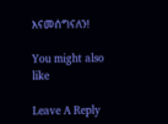እናመሰግናለን!

You might also like

Leave A Reply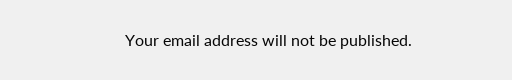Your email address will not be published.